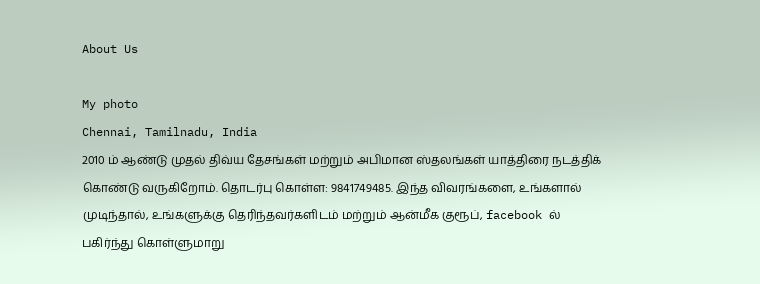About Us

My photo
Chennai, Tamilnadu, India
2010 ம் ஆண்டு முதல் திவ்ய தேசங்கள் மற்றும் அபிமான ஸ்தலங்கள் யாத்திரை நடத்திக் கொண்டு வருகிறோம். தொடர்பு கொள்ள: 9841749485. இந்த விவரங்களை, உங்களால் முடிந்தால், உங்களுக்கு தெரிந்தவர்களிடம் மற்றும் ஆன்மீக குரூப், facebook ல் பகிர்ந்து கொள்ளுமாறு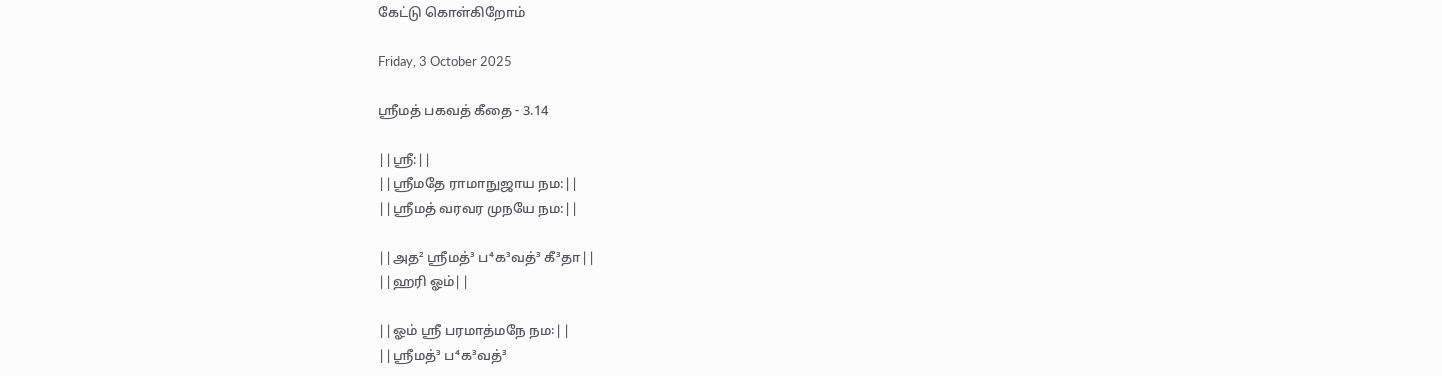கேட்டு கொள்கிறோம்

Friday, 3 October 2025

ஸ்ரீமத் பகவத் கீதை - 3.14

||ஸ்ரீ:||
||ஸ்ரீமதே ராமாநுஜாய நம:||
||ஸ்ரீமத் வரவர முநயே நம:||

||அத² ஸ்ரீமத்³ ப⁴க³வத்³ கீ³தா||
||ஹரி ஓம்||

||ஓம் ஸ்ரீ பரமாத்மநே நம꞉||
||ஸ்ரீமத்³ ப⁴க³வத்³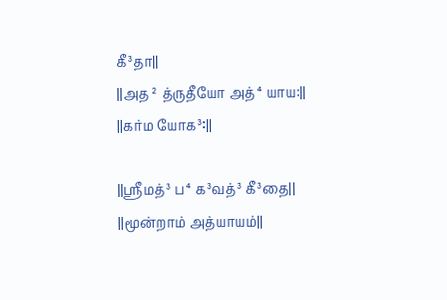கீ³தா||
||அத² த்ருதீயோ அத்⁴யாய:||
||கர்ம யோக³꞉||

||ஸ்ரீமத்³ ப⁴க³வத்³ கீ³தை||
||மூன்றாம் அத்யாயம்||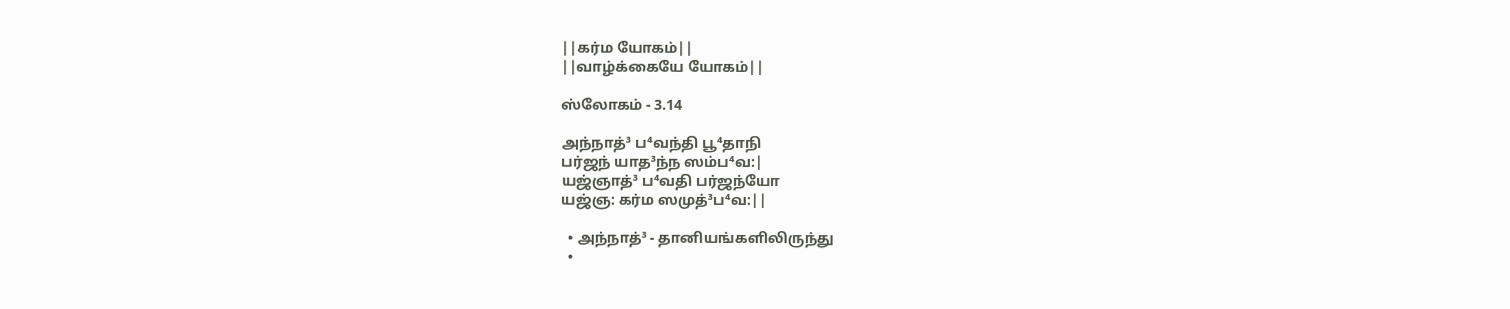||கர்ம யோகம்||
||வாழ்க்கையே யோகம்||

ஸ்லோகம் - 3.14

அந்நாத்³ ப⁴வந்தி பூ⁴தாநி
பர்ஜந் யாத³ந்ந ஸம்ப⁴வ:|
யஜ்ஞாத்³ ப⁴வதி பர்ஜந்யோ
யஜ்ஞ: கர்ம ஸமுத்³ப⁴வ:||

  • அந்நாத்³ - தானியங்களிலிருந்து
  •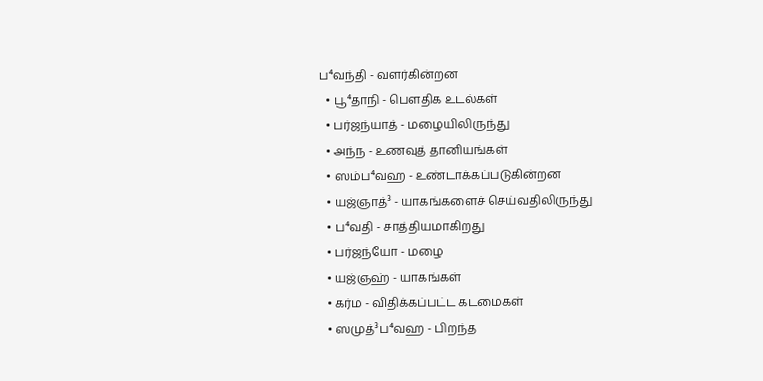ப⁴வந்தி - வளர்கின்றன
  • பூ⁴தாநி - பௌதிக உடல்கள்
  • பர்ஜந்யாத் - மழையிலிருந்து
  • அந்ந - உணவுத் தானியங்கள்
  • ஸம்ப⁴வஹ - உண்டாக்கப்படுகின்றன
  • யஜ்ஞாத்³ - யாகங்களைச் செய்வதிலிருந்து
  • ப⁴வதி - சாத்தியமாகிறது
  • பர்ஜந்யோ - மழை
  • யஜ்ஞஹ் - யாகங்கள்
  • கர்ம - விதிக்கப்பட்ட கடமைகள்
  • ஸமுத்³ப⁴வஹ - பிறந்த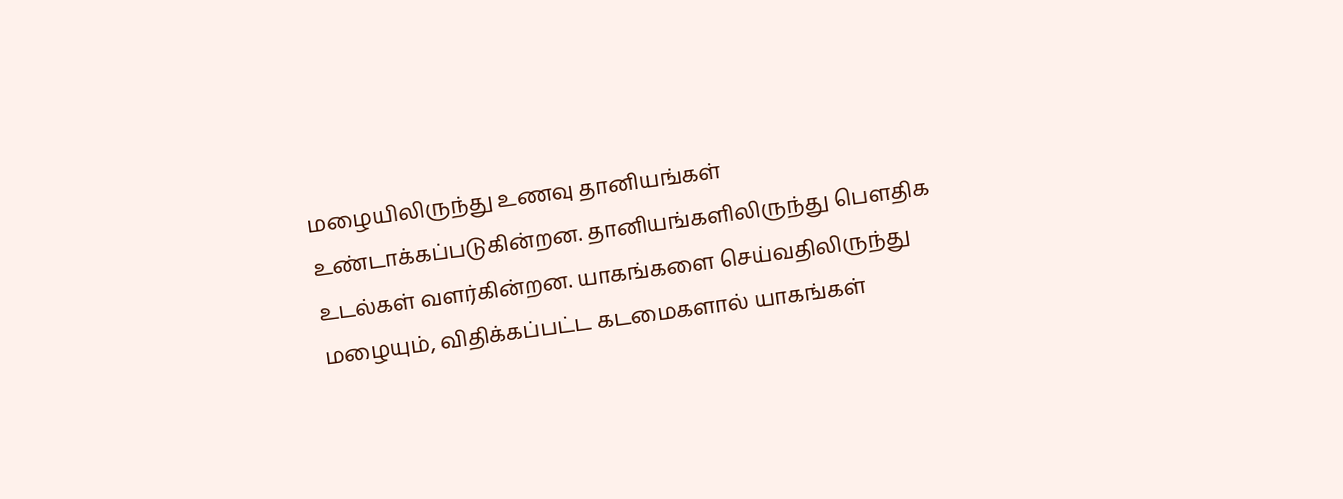மழையிலிருந்து உணவு தானியங்கள் உண்டாக்கப்படுகின்றன. தானியங்களிலிருந்து பௌதிக உடல்கள் வளர்கின்றன. யாகங்களை செய்வதிலிருந்து மழையும், விதிக்கப்பட்ட கடமைகளால் யாகங்கள்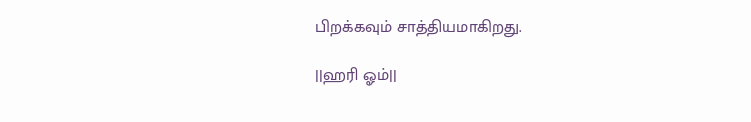பிறக்கவும் சாத்தியமாகிறது.

||ஹரி ஓம்||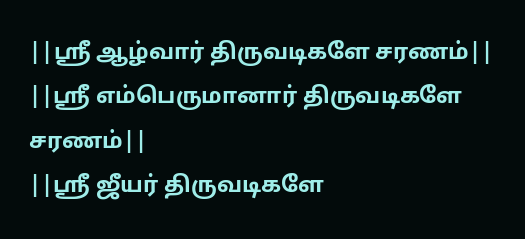||ஸ்ரீ ஆழ்வார் திருவடிகளே சரணம்||
||ஸ்ரீ எம்பெருமானார் திருவடிகளே சரணம்||
||ஸ்ரீ ஜீயர் திருவடிகளே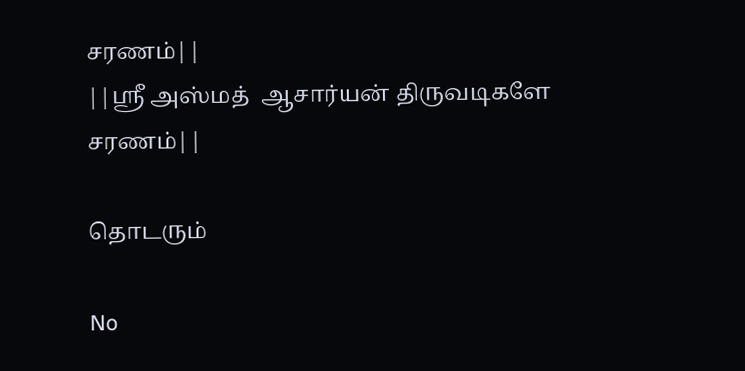சரணம்||
||ஸ்ரீ அஸ்மத்  ஆசார்யன் திருவடிகளே சரணம்||

தொடரும்

No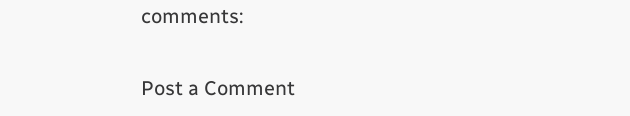comments:

Post a Comment